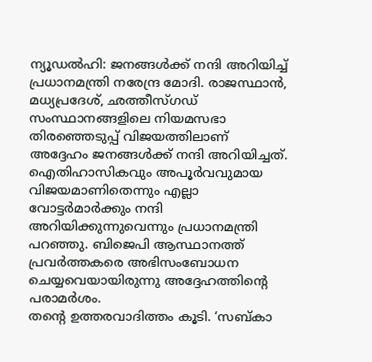ന്യൂഡൽഹി: ജനങ്ങൾക്ക് നന്ദി അറിയിച്ച് പ്രധാനമന്ത്രി നരേന്ദ്ര മോദി. രാജസ്ഥാൻ, മധ്യപ്രദേശ്, ഛത്തീസ്ഗഡ് സംസ്ഥാനങ്ങളിലെ നിയമസഭാ തിരഞ്ഞെടുപ്പ് വിജയത്തിലാണ് അദ്ദേഹം ജനങ്ങൾക്ക് നന്ദി അറിയിച്ചത്. ഐതിഹാസികവും അപൂർവവുമായ വിജയമാണിതെന്നും എല്ലാ വോട്ടർമാർക്കും നന്ദി അറിയിക്കുന്നുവെന്നും പ്രധാനമന്ത്രി പറഞ്ഞു. ബിജെപി ആസ്ഥാനത്ത് പ്രവർത്തകരെ അഭിസംബോധന ചെയ്യവെയായിരുന്നു അദ്ദേഹത്തിന്റെ പരാമർശം.
തന്റെ ഉത്തരവാദിത്തം കൂടി. ‘സബ്കാ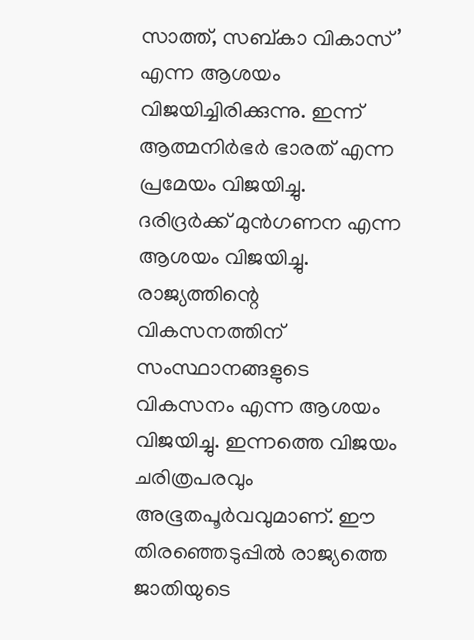സാത്ത്, സബ്കാ വികാസ്’ എന്ന ആശയം വിജയിച്ചിരിക്കുന്നു. ഇന്ന് ആത്മനിർഭർ ഭാരത് എന്ന പ്രമേയം വിജയിച്ചു. ദരിദ്രർക്ക് മുൻഗണന എന്ന ആശയം വിജയിച്ചു. രാജ്യത്തിന്റെ വികസനത്തിന് സംസ്ഥാനങ്ങളുടെ വികസനം എന്ന ആശയം വിജയിച്ചു. ഇന്നത്തെ വിജയം ചരിത്രപരവും അഭൂതപൂർവവുമാണ്. ഈ തിരഞ്ഞെടുപ്പിൽ രാജ്യത്തെ ജാതിയുടെ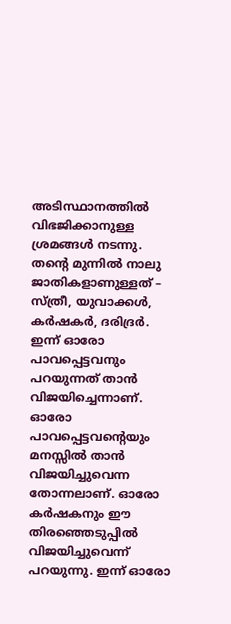അടിസ്ഥാനത്തിൽ വിഭജിക്കാനുള്ള ശ്രമങ്ങൾ നടന്നു. തന്റെ മുന്നിൽ നാലു ജാതികളാണുള്ളത് – സ്ത്രീ, യുവാക്കൾ, കർഷകർ, ദരിദ്രർ. ഇന്ന് ഓരോ പാവപ്പെട്ടവനും പറയുന്നത് താൻ വിജയിച്ചെന്നാണ്. ഓരോ പാവപ്പെട്ടവന്റെയും മനസ്സിൽ താൻ വിജയിച്ചുവെന്ന തോന്നലാണ്. ഓരോ കർഷകനും ഈ തിരഞ്ഞെടുപ്പിൽ വിജയിച്ചുവെന്ന് പറയുന്നു. ഇന്ന് ഓരോ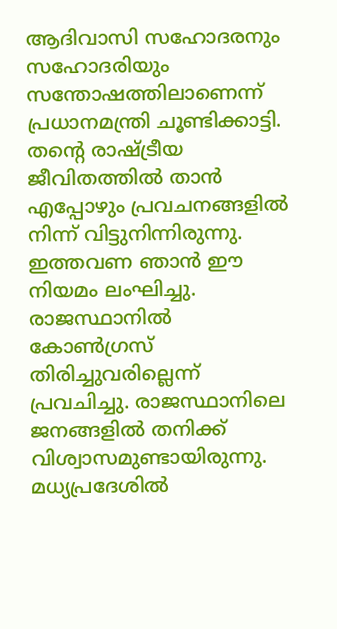ആദിവാസി സഹോദരനും സഹോദരിയും സന്തോഷത്തിലാണെന്ന് പ്രധാനമന്ത്രി ചൂണ്ടിക്കാട്ടി.
തന്റെ രാഷ്ട്രീയ ജീവിതത്തിൽ താൻ എപ്പോഴും പ്രവചനങ്ങളിൽ നിന്ന് വിട്ടുനിന്നിരുന്നു. ഇത്തവണ ഞാൻ ഈ നിയമം ലംഘിച്ചു. രാജസ്ഥാനിൽ കോൺഗ്രസ് തിരിച്ചുവരില്ലെന്ന് പ്രവചിച്ചു. രാജസ്ഥാനിലെ ജനങ്ങളിൽ തനിക്ക് വിശ്വാസമുണ്ടായിരുന്നു. മധ്യപ്രദേശിൽ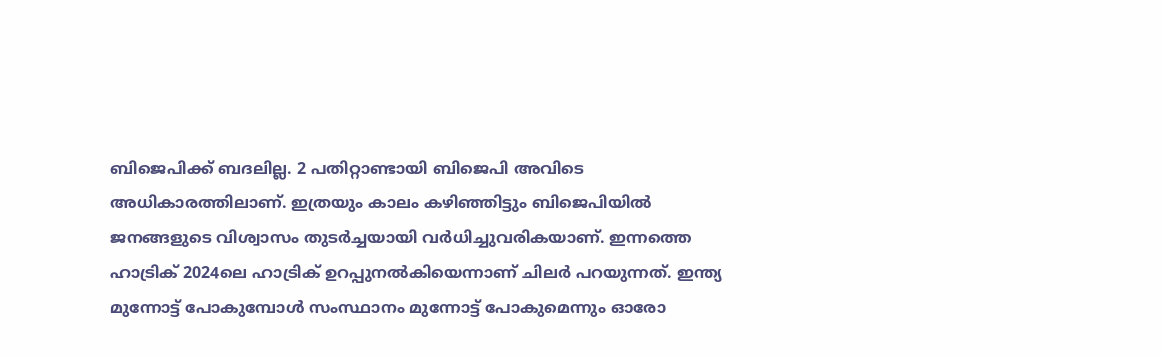ബിജെപിക്ക് ബദലില്ല. 2 പതിറ്റാണ്ടായി ബിജെപി അവിടെ അധികാരത്തിലാണ്. ഇത്രയും കാലം കഴിഞ്ഞിട്ടും ബിജെപിയിൽ ജനങ്ങളുടെ വിശ്വാസം തുടർച്ചയായി വർധിച്ചുവരികയാണ്. ഇന്നത്തെ ഹാട്രിക് 2024ലെ ഹാട്രിക് ഉറപ്പുനൽകിയെന്നാണ് ചിലർ പറയുന്നത്. ഇന്ത്യ മുന്നോട്ട് പോകുമ്പോൾ സംസ്ഥാനം മുന്നോട്ട് പോകുമെന്നും ഓരോ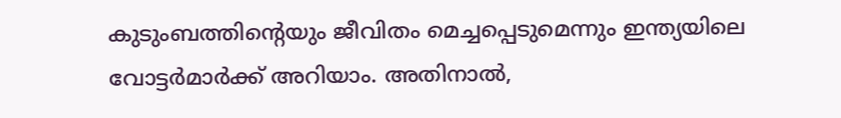കുടുംബത്തിന്റെയും ജീവിതം മെച്ചപ്പെടുമെന്നും ഇന്ത്യയിലെ വോട്ടർമാർക്ക് അറിയാം. അതിനാൽ,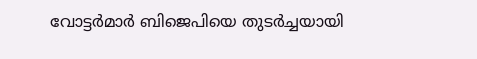വോട്ടർമാർ ബിജെപിയെ തുടർച്ചയായി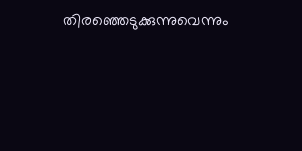തിരഞ്ഞെടുക്കുന്നുവെന്നും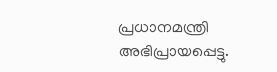പ്രധാനമന്ത്രി അഭിപ്രായപ്പെട്ടു.